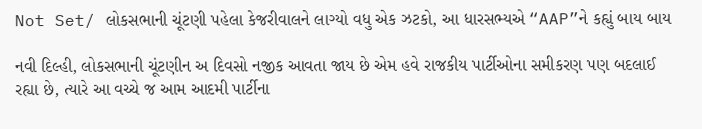Not Set/ લોકસભાની ચૂંટણી પહેલા કેજરીવાલને લાગ્યો વધુ એક ઝટકો, આ ધારસભ્યએ “AAP”ને કહ્યું બાય બાય

નવી દિલ્હી, લોકસભાની ચૂંટણીન અ દિવસો નજીક આવતા જાય છે એમ હવે રાજકીય પાર્ટીઓના સમીકરણ પણ બદલાઈ રહ્યા છે, ત્યારે આ વચ્ચે જ આમ આદમી પાર્ટીના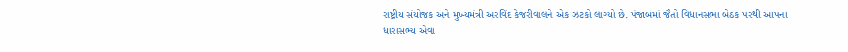રાષ્ટ્રીય સંયોજક અને મુખ્યમંત્રી અરવિંદ કેજરીવાલને એક ઝટકો લાગ્યો છે. પંજાબમાં જૈતો વિધાનસભા બેઠક પરથી આપના ધારાસભ્ય એવા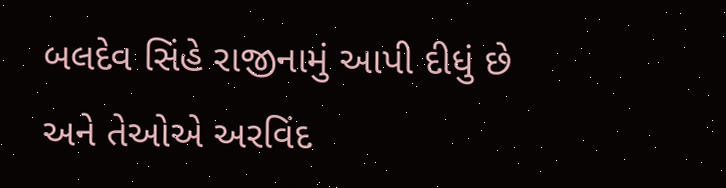બલદેવ સિંહે રાજીનામું આપી દીધું છે અને તેઓએ અરવિંદ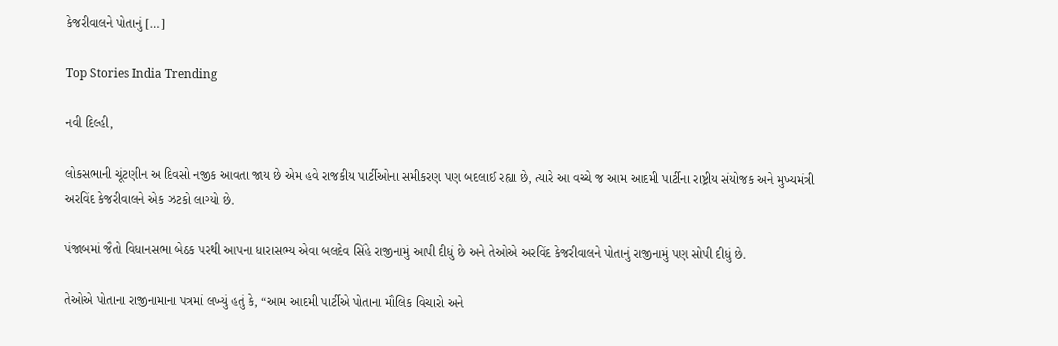કેજરીવાલને પોતાનું […]

Top Stories India Trending

નવી દિલ્હી,

લોકસભાની ચૂંટણીન અ દિવસો નજીક આવતા જાય છે એમ હવે રાજકીય પાર્ટીઓના સમીકરણ પણ બદલાઈ રહ્યા છે, ત્યારે આ વચ્ચે જ આમ આદમી પાર્ટીના રાષ્ટ્રીય સંયોજક અને મુખ્યમંત્રી અરવિંદ કેજરીવાલને એક ઝટકો લાગ્યો છે.

પંજાબમાં જૈતો વિધાનસભા બેઠક પરથી આપના ધારાસભ્ય એવા બલદેવ સિંહે રાજીનામું આપી દીધું છે અને તેઓએ અરવિંદ કેજરીવાલને પોતાનું રાજીનામું પણ સોપી દીધું છે.

તેઓએ પોતાના રાજીનામાના પત્રમાં લખ્યું હતું કે, “આમ આદમી પાર્ટીએ પોતાના મૌલિક વિચારો અને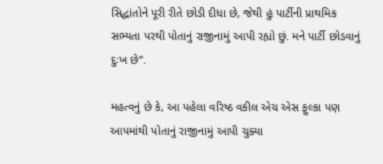સિદ્ધાંતોને પૂરી રીતે છોડી દીધા છે, જેથી હું પાર્ટીની પ્રાથમિક સભ્યતા પરથી પોતાનું રાજીનામું આપી રહ્યો છું. મને પાર્ટી છોડવાનું દુઃખ છે”.

મહત્વનું છે કે, આ પહેલા વરિષ્ઠ વકીલ એચ એસ ફુલ્કા પણ આપમાંથી પોતાનું રાજીનામું આપી ચુક્યા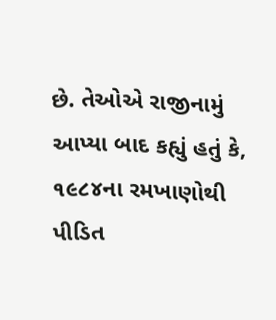છે. તેઓએ રાજીનામું આપ્યા બાદ કહ્યું હતું કે, ૧૯૮૪ના રમખાણોથી પીડિત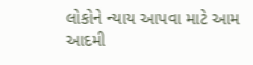લોકોને ન્યાય આપવા માટે આમ આદમી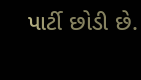પાર્ટી છોડી છે.